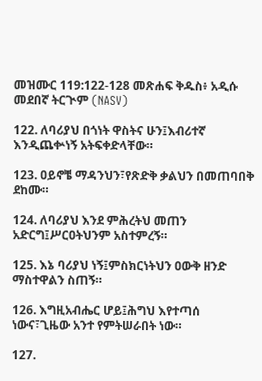መዝሙር 119:122-128 መጽሐፍ ቅዱስ፥ አዲሱ መደበኛ ትርጒም (NASV)

122. ለባሪያህ በጎነት ዋስትና ሁን፤እብሪተኛ እንዲጨቍነኝ አትፍቀድላቸው።

123. ዐይኖቼ ማዳንህን፣የጽድቅ ቃልህን በመጠባበቅ ደከሙ።

124. ለባሪያህ እንደ ምሕረትህ መጠን አድርግ፤ሥርዐትህንም አስተምረኝ።

125. እኔ ባሪያህ ነኝ፤ምስክርነትህን ዐውቅ ዘንድ ማስተዋልን ስጠኝ።

126. እግዚአብሔር ሆይ፤ሕግህ እየተጣሰ ነውና፣ጊዜው አንተ የምትሠራበት ነው።

127.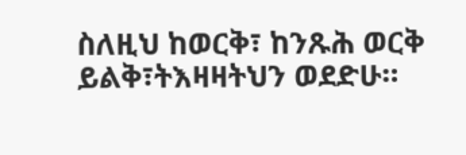ስለዚህ ከወርቅ፣ ከንጹሕ ወርቅ ይልቅ፣ትእዛዛትህን ወደድሁ።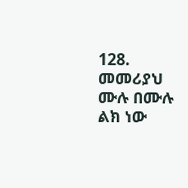128. መመሪያህ ሙሉ በሙሉ ልክ ነው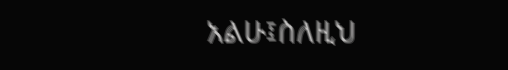አልሁ፤ስለዚህ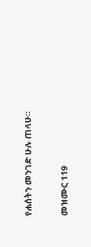የሐሰትን መንገድ ሁሉ ጠላሁ።

መዝሙር 119